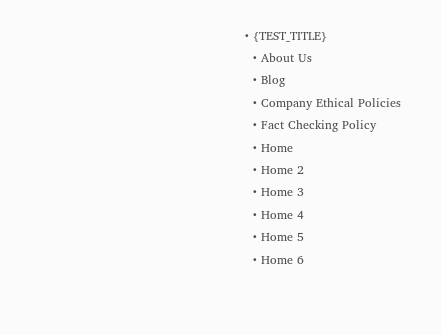• {TEST_TITLE}
  • About Us
  • Blog
  • Company Ethical Policies
  • Fact Checking Policy
  • Home
  • Home 2
  • Home 3
  • Home 4
  • Home 5
  • Home 6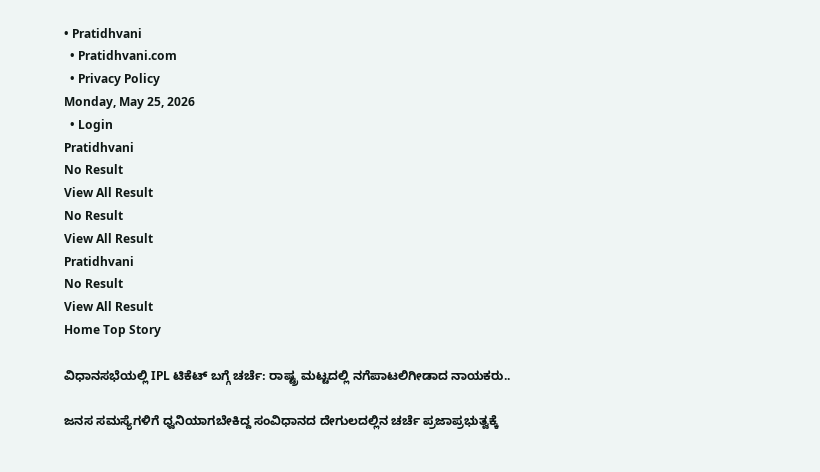• Pratidhvani
  • Pratidhvani.com
  • Privacy Policy
Monday, May 25, 2026
  • Login
Pratidhvani
No Result
View All Result
No Result
View All Result
Pratidhvani
No Result
View All Result
Home Top Story

ವಿಧಾನಸಭೆಯಲ್ಲಿ IPL ಟಿಕೆಟ್‌ ಬಗ್ಗೆ ಚರ್ಚೆ: ರಾಷ್ಟ್ರ ಮಟ್ಟದಲ್ಲಿ ನಗೆಪಾಟಲಿಗೀಡಾದ ನಾಯಕರು..

ಜನಸ ಸಮಸ್ಯೆಗಳಿಗೆ ಧ್ವನಿಯಾಗಬೇಕಿದ್ದ ಸಂವಿಧಾನದ ದೇಗುಲದಲ್ಲಿನ ಚರ್ಚೆ ಪ್ರಜಾಪ್ರಭುತ್ವಕ್ಕೆ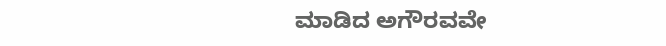ಮಾಡಿದ ಅಗೌರವವೇ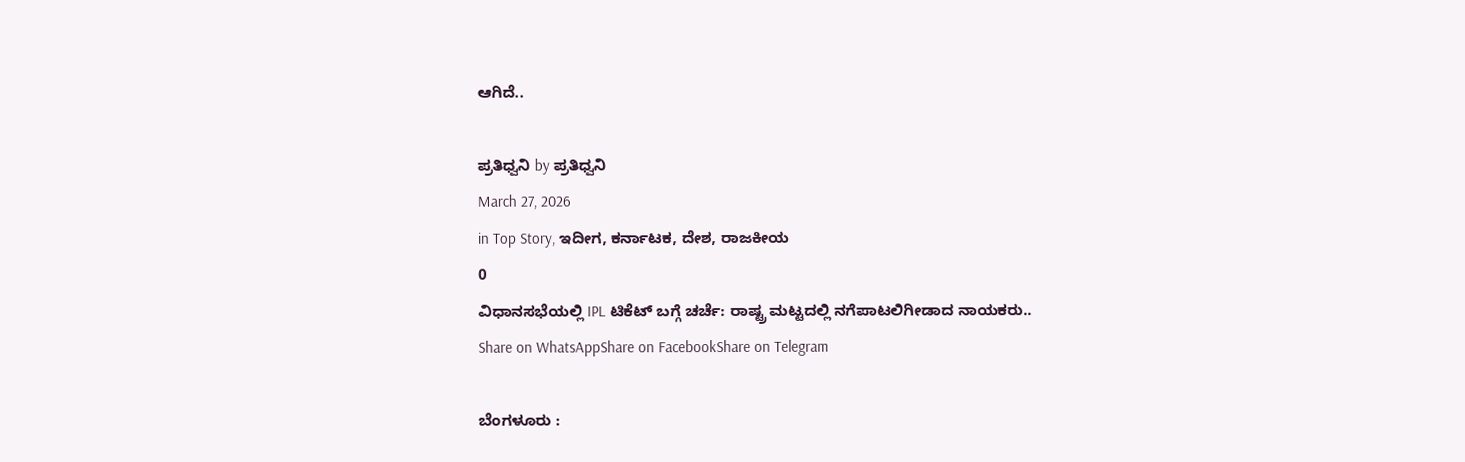ಆಗಿದೆ..

ಪ್ರತಿಧ್ವನಿ by ಪ್ರತಿಧ್ವನಿ
March 27, 2026
in Top Story, ಇದೀಗ, ಕರ್ನಾಟಕ, ದೇಶ, ರಾಜಕೀಯ
0
ವಿಧಾನಸಭೆಯಲ್ಲಿ IPL ಟಿಕೆಟ್‌ ಬಗ್ಗೆ ಚರ್ಚೆ: ರಾಷ್ಟ್ರ ಮಟ್ಟದಲ್ಲಿ ನಗೆಪಾಟಲಿಗೀಡಾದ ನಾಯಕರು..
Share on WhatsAppShare on FacebookShare on Telegram

ಬೆಂಗಳೂರು :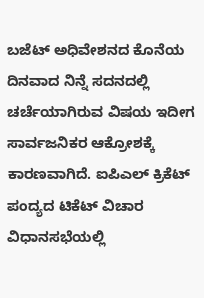ಬಜೆಟ್‌ ಅಧಿವೇಶನದ ಕೊನೆಯ ದಿನವಾದ ನಿನ್ನೆ ಸದನದಲ್ಲಿ ಚರ್ಚೆಯಾಗಿರುವ ವಿಷಯ ಇದೀಗ ಸಾರ್ವಜನಿಕರ ಆಕ್ರೋಶಕ್ಕೆ ಕಾರಣವಾಗಿದೆ. ಐಪಿಎಲ್‌ ಕ್ರಿಕೆಟ್‌ ಪಂದ್ಯದ ಟಿಕೆಟ್‌ ವಿಚಾರ ವಿಧಾನಸಭೆಯಲ್ಲಿ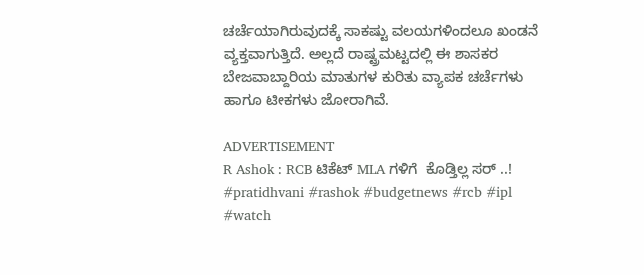ಚರ್ಚೆಯಾಗಿರುವುದಕ್ಕೆ ಸಾಕಷ್ಟು ವಲಯಗಳಿಂದಲೂ ಖಂಡನೆ ವ್ಯಕ್ತವಾಗುತ್ತಿದೆ. ಅಲ್ಲದೆ ರಾಷ್ಟ್ರಮಟ್ಟದಲ್ಲಿ ಈ ಶಾಸಕರ ಬೇಜವಾಬ್ದಾರಿಯ ಮಾತುಗಳ ಕುರಿತು ವ್ಯಾಪಕ ಚರ್ಚೆಗಳು ಹಾಗೂ ಟೀಕಗಳು ಜೋರಾಗಿವೆ.

ADVERTISEMENT
R Ashok : RCB ಟಿಕೆಟ್ MLA ಗಳಿಗೆ  ಕೊಡ್ತಿಲ್ಲ ಸರ್ ..! #pratidhvani #rashok #budgetnews #rcb #ipl #watch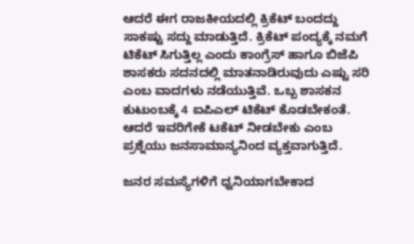ಆದರೆ ಈಗ ರಾಜಕೀಯದಲ್ಲಿ ಕ್ರಿಕೆಟ್ ಬಂದದ್ದು ಸಾಕಷ್ಟು ಸದ್ದು ಮಾಡುತ್ತಿದೆ. ಕ್ರಿಕೆಟ್‌ ಪಂದ್ಯಕ್ಕೆ ನಮಗೆ ಟಿಕೆಟ್‌ ಸಿಗುತ್ತಿಲ್ಲ ಎಂದು ಕಾಂಗ್ರೆಸ್‌ ಹಾಗೂ ಬಿಜೆಪಿ ಶಾಸಕರು ಸದನದಲ್ಲಿ ಮಾತನಾಡಿರುವುದು ಎಷ್ಟು ಸರಿ ಎಂಬ ವಾದಗಳು ನಡೆಯುತ್ತಿವೆ. ಒಬ್ಬ ಶಾಸಕನ ಕುಟುಂಬಕ್ಕೆ 4 ಐಪಿಎಲ್ ಟಿಕೆಟ್ ಕೊಡಬೇಕಂತೆ. ಆದರೆ ಇವರಿಗೇಕೆ ಟಕೆಟ್‌ ನೀಡಬೇಕು ಎಂಬ ಪ್ರಶ್ನೆಯು ಜನಸಾಮಾನ್ಯನಿಂದ ವ್ಯಕ್ತವಾಗುತ್ತಿದೆ.

ಜನರ ಸಮಸ್ಯೆಗಳಿಗೆ ಧ್ವನಿಯಾಗಬೇಕಾದ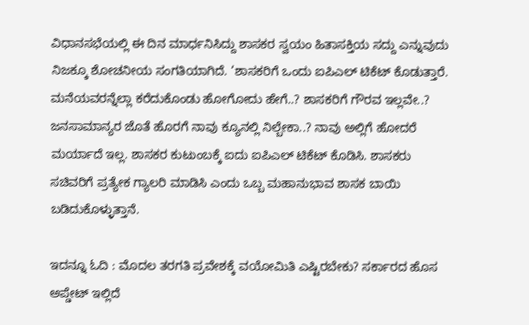ವಿಧಾನಸಭೆಯಲ್ಲಿ ಈ ದಿನ ಮಾರ್ಧನಿಸಿದ್ದು ಶಾಸಕರ ಸ್ವಯಂ ಹಿತಾಸಕ್ತಿಯ ಸದ್ದು ಎನ್ನುವುದು ನಿಜಕ್ಕೂ ಶೋಚನೀಯ ಸಂಗತಿಯಾಗಿದೆ. ‘ಶಾಸಕರಿಗೆ ಒಂದು ಐಪಿಎಲ್ ಟಿಕೆಟ್ ಕೊಡುತ್ತಾರೆ. ಮನೆಯವರನ್ನೆಲ್ಲಾ ಕರೆದುಕೊಂಡು ಹೋಗೋದು ಹೇಗೆ..? ಶಾಸಕರಿಗೆ ಗೌರವ ಇಲ್ಲವೇ..? ಜನಸಾಮಾನ್ಯರ ಜೊತೆ ಹೊರಗೆ ನಾವು ಕ್ಯೂನಲ್ಲಿ ನಿಲ್ಬೇಕಾ..? ನಾವು ಅಲ್ಲಿಗೆ ಹೋದರೆ ಮರ್ಯಾದೆ ಇಲ್ಲ. ಶಾಸಕರ ಕುಟುಂಬಕ್ಕೆ ಐದು ಐಪಿಎಲ್ ಟಿಕೆಟ್ ಕೊಡಿಸಿ. ಶಾಸಕರು ಸಚಿವರಿಗೆ ಪ್ರತ್ಯೇಕ ಗ್ಯಾಲರಿ ಮಾಡಿಸಿ ಎಂದು ಒಬ್ಬ ಮಹಾನುಭಾವ ಶಾಸಕ ಬಾಯಿ ಬಡಿದುಕೊಳ್ಳುತ್ತಾನೆ.

ಇದನ್ನೂ ಓದಿ : ಮೊದಲ ತರಗತಿ ಪ್ರವೇಶಕ್ಕೆ ವಯೋಮಿತಿ ಎಷ್ಟಿರಬೇಕು? ಸರ್ಕಾರದ ಹೊಸ ಅಪ್ಡೇಟ್ ಇಲ್ಲಿದೆ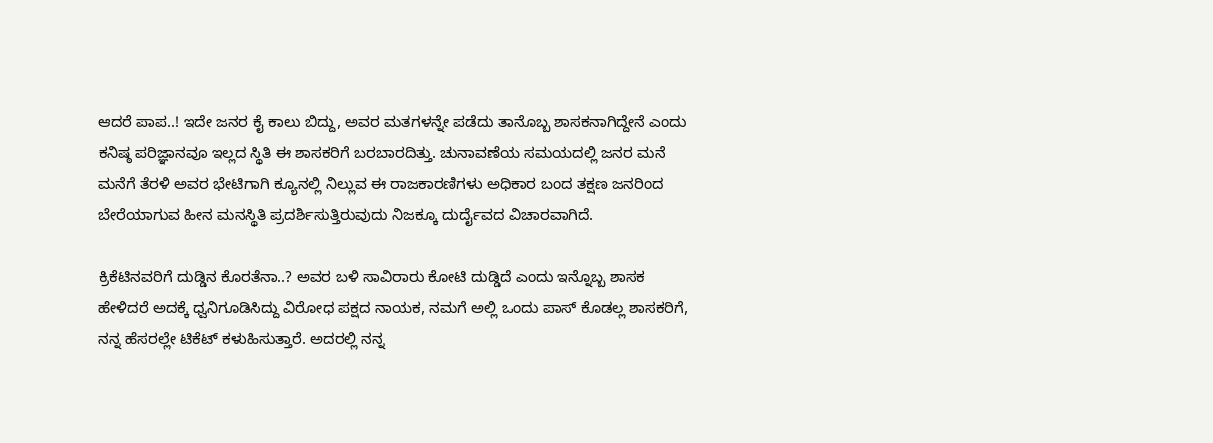ಆದರೆ ಪಾಪ..! ಇದೇ ಜನರ ಕೈ ಕಾಲು ಬಿದ್ದು, ಅವರ ಮತಗಳನ್ನೇ ಪಡೆದು ತಾನೊಬ್ಬ ಶಾಸಕನಾಗಿದ್ದೇನೆ ಎಂದು ಕನಿಷ್ಠ ಪರಿಜ್ಞಾನವೂ ಇಲ್ಲದ ಸ್ಥಿತಿ ಈ ಶಾಸಕರಿಗೆ ಬರಬಾರದಿತ್ತು. ಚುನಾವಣೆಯ ಸಮಯದಲ್ಲಿ ಜನರ ಮನೆ ಮನೆಗೆ ತೆರಳಿ ಅವರ ಭೇಟಿಗಾಗಿ ಕ್ಯೂನಲ್ಲಿ ನಿಲ್ಲುವ ಈ ರಾಜಕಾರಣಿಗಳು ಅಧಿಕಾರ ಬಂದ ತಕ್ಷಣ ಜನರಿಂದ ಬೇರೆಯಾಗುವ ಹೀನ ಮನಸ್ಥಿತಿ ಪ್ರದರ್ಶಿಸುತ್ತಿರುವುದು ನಿಜಕ್ಕೂ ದುರ್ದೈವದ ವಿಚಾರವಾಗಿದೆ.

ಕ್ರಿಕೆಟಿನವರಿಗೆ ದುಡ್ಡಿನ ಕೊರತೆನಾ..? ಅವರ ಬಳಿ ಸಾವಿರಾರು ಕೋಟಿ ದುಡ್ಡಿದೆ ಎಂದು ಇನ್ನೊಬ್ಬ ಶಾಸಕ ಹೇಳಿದರೆ ಅದಕ್ಕೆ ಧ್ವನಿಗೂಡಿಸಿದ್ದು ವಿರೋಧ ಪಕ್ಷದ ನಾಯಕ, ನಮಗೆ ಅಲ್ಲಿ ಒಂದು ಪಾಸ್ ಕೊಡಲ್ಲ ಶಾಸಕರಿಗೆ, ನನ್ನ ಹೆಸರಲ್ಲೇ ಟಿಕೆಟ್ ಕಳುಹಿಸುತ್ತಾರೆ. ಅದರಲ್ಲಿ ನನ್ನ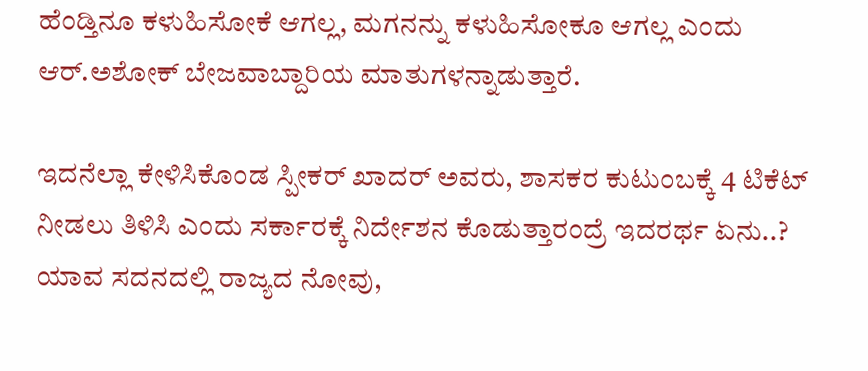ಹೆಂಡ್ತಿನೂ ಕಳುಹಿಸೋಕೆ ಆಗಲ್ಲ, ಮಗನನ್ನು ಕಳುಹಿಸೋಕೂ ಆಗಲ್ಲ ಎಂದು ಆರ್.ಅಶೋಕ್‌ ಬೇಜವಾಬ್ದಾರಿಯ ಮಾತುಗಳನ್ನಾಡುತ್ತಾರೆ.

ಇದನೆಲ್ಲಾ ಕೇಳಿಸಿಕೊಂಡ ಸ್ಪೀಕರ್‌ ಖಾದರ್‌ ಅವರು, ಶಾಸಕರ ಕುಟುಂಬಕ್ಕೆ 4 ಟಿಕೆಟ್ ನೀಡಲು ತಿಳಿಸಿ ಎಂದು ಸರ್ಕಾರಕ್ಕೆ ನಿರ್ದೇಶನ ಕೊಡುತ್ತಾರಂದ್ರೆ ಇದರರ್ಥ ಏನು..? ಯಾವ ಸದನದಲ್ಲಿ ರಾಜ್ಯದ ನೋವು,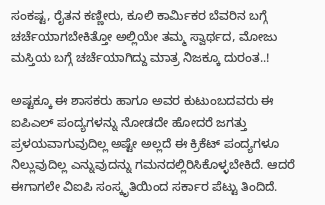ಸಂಕಷ್ಟ, ರೈತನ ಕಣ್ಣೀರು, ಕೂಲಿ ಕಾರ್ಮಿಕರ ಬೆವರಿನ ಬಗ್ಗೆ ಚರ್ಚೆಯಾಗಬೇಕಿತ್ತೋ ಅಲ್ಲಿಯೇ ತಮ್ಮ ಸ್ವಾರ್ಥದ, ಮೋಜು ಮಸ್ತಿಯ ಬಗ್ಗೆ ಚರ್ಚೆಯಾಗಿದ್ದು ಮಾತ್ರ ನಿಜಕ್ಕೂ ದುರಂತ..!

ಅಷ್ಟಕ್ಕೂ ಈ ಶಾಸಕರು ಹಾಗೂ ಅವರ ಕುಟುಂಬದವರು ಈ ಐಪಿಎಲ್‌ ಪಂದ್ಯಗಳನ್ನು ನೋಡದೇ ಹೋದರೆ ಜಗತ್ತು ಪ್ರಳಯವಾಗುವುದಿಲ್ಲ ಅಷ್ಟೇ ಅಲ್ಲದೆ ಈ ಕ್ರಿಕೆಟ್‌ ಪಂದ್ಯಗಳೂ ನಿಲ್ಲುವುದಿಲ್ಲ ಎನ್ನುವುದನ್ನು ಗಮನದಲ್ಲಿರಿಸಿಕೊಳ್ಳಬೇಕಿದೆ. ಆದರೆ ಈಗಾಗಲೇ ವಿಐಪಿ ಸಂಸ್ಕೃತಿಯಿಂದ ಸರ್ಕಾರ ಪೆಟ್ಟು ತಿಂದಿದೆ.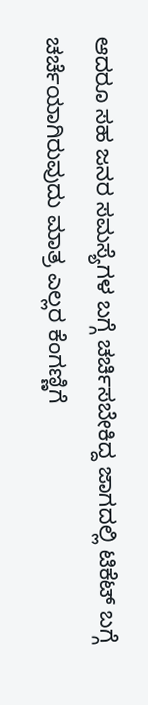ಆದರೂ ಸಹ ಜನರ ಸಮಸ್ಯೆಗಳ ಬಗ್ಗೆ ಚರ್ಚಿಸಬೇಕಿದ್ದ ಜಾಗದಲ್ಲಿ ಟಿಕೆಟ್‌ ಬಗ್ಗೆ ಚರ್ಚೆಯಾಗಿರುವುದು ಮಾತ್ರ ಎಲ್ಲರ ಕೆಂಗಣ್ಣಿಗೆ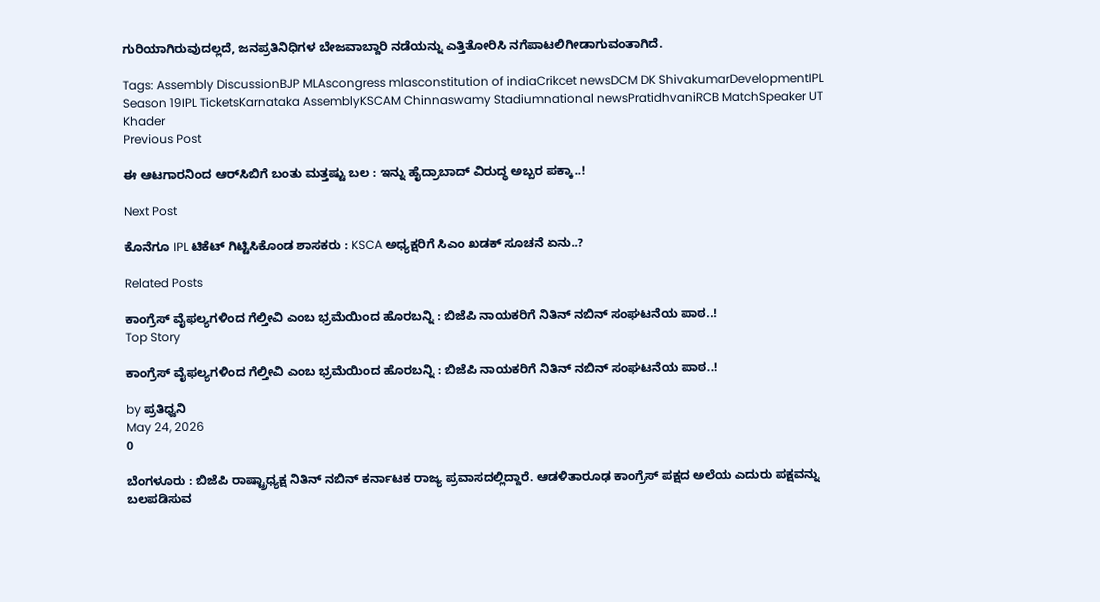ಗುರಿಯಾಗಿರುವುದಲ್ಲದೆ, ಜನಪ್ರತಿನಿಧಿಗಳ ಬೇಜವಾಬ್ದಾರಿ ನಡೆಯನ್ನು ಎತ್ತಿತೋರಿಸಿ ನಗೆಪಾಟಲಿಗೀಡಾಗುವಂತಾಗಿದೆ.

Tags: Assembly DiscussionBJP MLAscongress mlasconstitution of indiaCrikcet newsDCM DK ShivakumarDevelopmentIPL Season 19IPL TicketsKarnataka AssemblyKSCAM Chinnaswamy Stadiumnational newsPratidhvaniRCB MatchSpeaker UT Khader
Previous Post

ಈ ಆಟಗಾರನಿಂದ ಆರ್‌ಸಿಬಿಗೆ ಬಂತು ಮತ್ತಷ್ಟು ಬಲ : ಇನ್ನು ಹೈದ್ರಾಬಾದ್‌ ವಿರುದ್ಧ ಅಬ್ಬರ ಪಕ್ಕಾ..!

Next Post

ಕೊನೆಗೂ IPL ಟಿಕೆಟ್‌ ಗಿಟ್ಟಿಸಿಕೊಂಡ ಶಾಸಕರು : KSCA ಅಧ್ಯಕ್ಷರಿಗೆ ಸಿಎಂ ಖಡಕ್‌ ಸೂಚನೆ ಏನು..?

Related Posts

ಕಾಂಗ್ರೆಸ್‌ ವೈಫಲ್ಯಗಳಿಂದ ಗೆಲ್ತೀವಿ ಎಂಬ ಭ್ರಮೆಯಿಂದ ಹೊರಬನ್ನಿ : ಬಿಜೆಪಿ ನಾಯಕರಿಗೆ ನಿತಿನ್‌ ನಬಿನ್‌ ಸಂಘಟನೆಯ ಪಾಠ..!
Top Story

ಕಾಂಗ್ರೆಸ್‌ ವೈಫಲ್ಯಗಳಿಂದ ಗೆಲ್ತೀವಿ ಎಂಬ ಭ್ರಮೆಯಿಂದ ಹೊರಬನ್ನಿ : ಬಿಜೆಪಿ ನಾಯಕರಿಗೆ ನಿತಿನ್‌ ನಬಿನ್‌ ಸಂಘಟನೆಯ ಪಾಠ..!

by ಪ್ರತಿಧ್ವನಿ
May 24, 2026
0

ಬೆಂಗಳೂರು : ಬಿಜೆಪಿ ರಾಷ್ಟ್ರಾಧ್ಯಕ್ಷ ನಿತಿನ್‌ ನಬಿನ್‌ ಕರ್ನಾಟಕ ರಾಜ್ಯ ಪ್ರವಾಸದಲ್ಲಿದ್ದಾರೆ. ಆಡಳಿತಾರೂಢ ಕಾಂಗ್ರೆಸ್‌ ಪಕ್ಷದ ಅಲೆಯ ಎದುರು ಪಕ್ಷವನ್ನು ಬಲಪಡಿಸುವ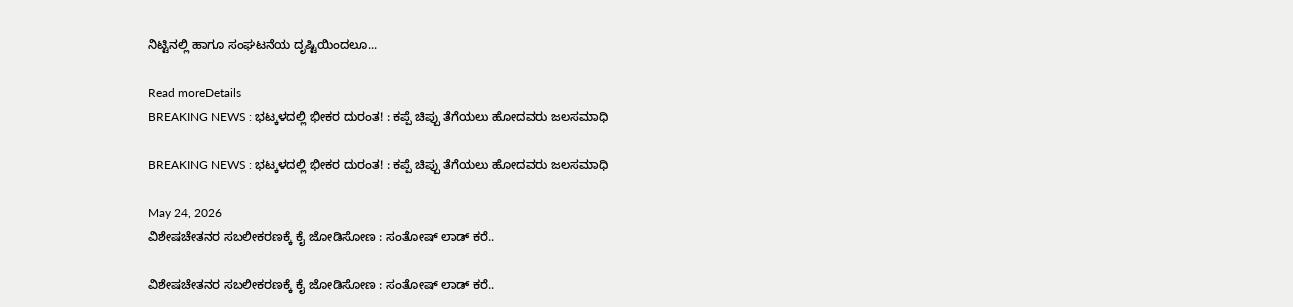ನಿಟ್ಟಿನಲ್ಲಿ ಹಾಗೂ ಸಂಘಟನೆಯ ದೃಷ್ಟಿಯಿಂದಲೂ...

Read moreDetails
BREAKING NEWS : ಭಟ್ಕಳದಲ್ಲಿ ಭೀಕರ ದುರಂತ! : ಕಪ್ಪೆ ಚಿಪ್ಪು ತೆಗೆಯಲು ಹೋದವರು ಜಲಸಮಾಧಿ

BREAKING NEWS : ಭಟ್ಕಳದಲ್ಲಿ ಭೀಕರ ದುರಂತ! : ಕಪ್ಪೆ ಚಿಪ್ಪು ತೆಗೆಯಲು ಹೋದವರು ಜಲಸಮಾಧಿ

May 24, 2026
ವಿಶೇಷಚೇತನರ ಸಬಲೀಕರಣಕ್ಕೆ ಕೈ ಜೋಡಿಸೋಣ : ಸಂತೋಷ್‌ ಲಾಡ್‌ ಕರೆ..

ವಿಶೇಷಚೇತನರ ಸಬಲೀಕರಣಕ್ಕೆ ಕೈ ಜೋಡಿಸೋಣ : ಸಂತೋಷ್‌ ಲಾಡ್‌ ಕರೆ..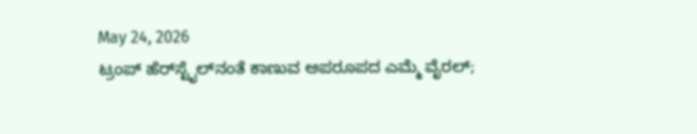May 24, 2026
ಟ್ರಂಪ್‌ ಹೆರ್‌ಸ್ಟೈಲ್‌ನಂತೆ ಕಾಣುವ ಅಪರೂಪದ ಎಮ್ಮೆ ವೈರಲ್‌;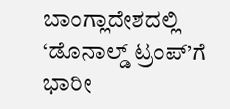ಬಾಂಗ್ಲಾದೇಶದಲ್ಲಿ ‘ಡೊನಾಲ್ಡ್ ಟ್ರಂಪ್’ಗೆ ಭಾರೀ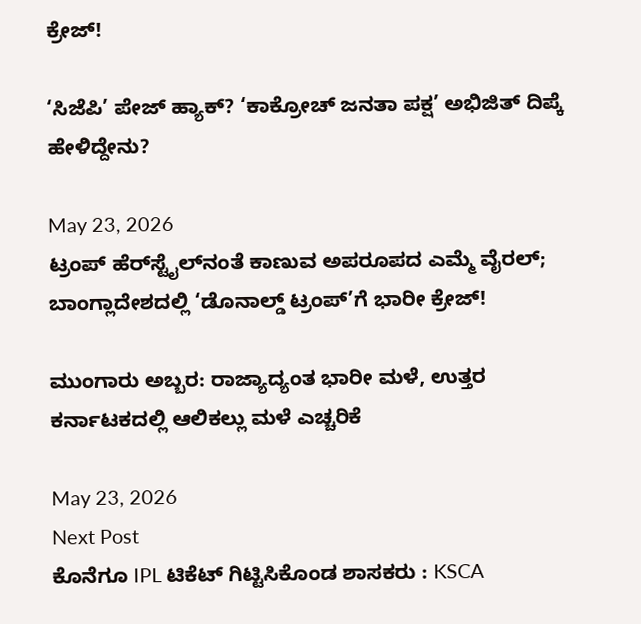ಕ್ರೇಜ್!

‘ಸಿಜೆಪಿ’ ಪೇಜ್ ಹ್ಯಾಕ್‌? ‘ಕಾಕ್ರೋಚ್ ಜನತಾ ಪಕ್ಷ’ ಅಭಿಜಿತ್ ದಿಪ್ಕೆ ಹೇಳಿದ್ದೇನು?

May 23, 2026
ಟ್ರಂಪ್‌ ಹೆರ್‌ಸ್ಟೈಲ್‌ನಂತೆ ಕಾಣುವ ಅಪರೂಪದ ಎಮ್ಮೆ ವೈರಲ್‌; ಬಾಂಗ್ಲಾದೇಶದಲ್ಲಿ ‘ಡೊನಾಲ್ಡ್ ಟ್ರಂಪ್’ಗೆ ಭಾರೀ ಕ್ರೇಜ್!

ಮುಂಗಾರು ಅಬ್ಬರ: ರಾಜ್ಯಾದ್ಯಂತ ಭಾರೀ ಮಳೆ, ಉತ್ತರ ಕರ್ನಾಟಕದಲ್ಲಿ ಆಲಿಕಲ್ಲು ಮಳೆ ಎಚ್ಚರಿಕೆ

May 23, 2026
Next Post
ಕೊನೆಗೂ IPL ಟಿಕೆಟ್‌ ಗಿಟ್ಟಿಸಿಕೊಂಡ ಶಾಸಕರು : KSCA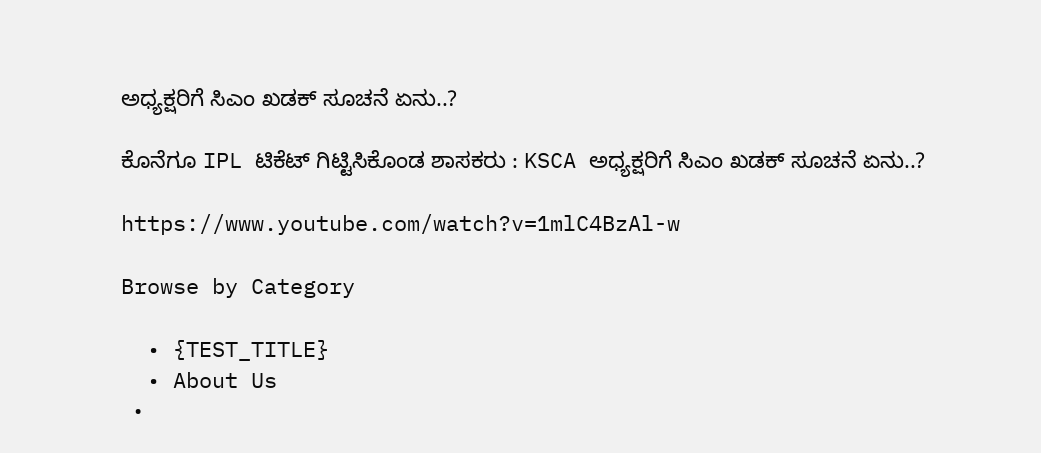ಅಧ್ಯಕ್ಷರಿಗೆ ಸಿಎಂ ಖಡಕ್‌ ಸೂಚನೆ ಏನು..?

ಕೊನೆಗೂ IPL ಟಿಕೆಟ್‌ ಗಿಟ್ಟಿಸಿಕೊಂಡ ಶಾಸಕರು : KSCA ಅಧ್ಯಕ್ಷರಿಗೆ ಸಿಎಂ ಖಡಕ್‌ ಸೂಚನೆ ಏನು..?

https://www.youtube.com/watch?v=1mlC4BzAl-w

Browse by Category

  • {TEST_TITLE}
  • About Us
  •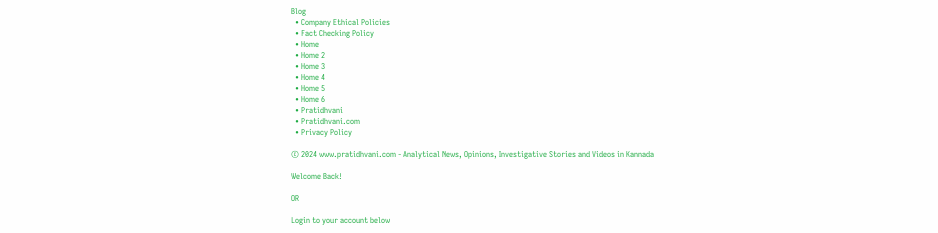Blog
  • Company Ethical Policies
  • Fact Checking Policy
  • Home
  • Home 2
  • Home 3
  • Home 4
  • Home 5
  • Home 6
  • Pratidhvani
  • Pratidhvani.com
  • Privacy Policy

© 2024 www.pratidhvani.com - Analytical News, Opinions, Investigative Stories and Videos in Kannada

Welcome Back!

OR

Login to your account below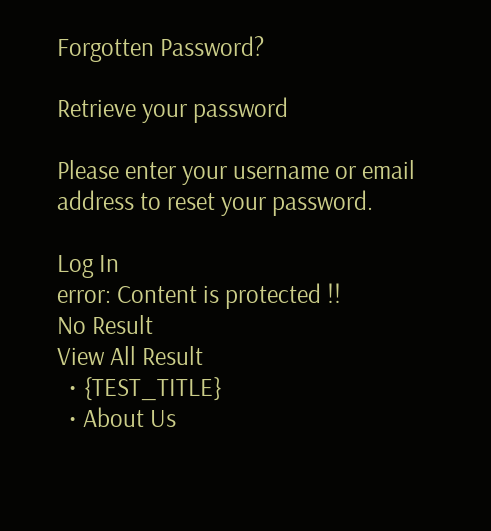Forgotten Password?

Retrieve your password

Please enter your username or email address to reset your password.

Log In
error: Content is protected !!
No Result
View All Result
  • {TEST_TITLE}
  • About Us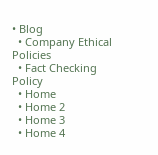• Blog
  • Company Ethical Policies
  • Fact Checking Policy
  • Home
  • Home 2
  • Home 3
  • Home 4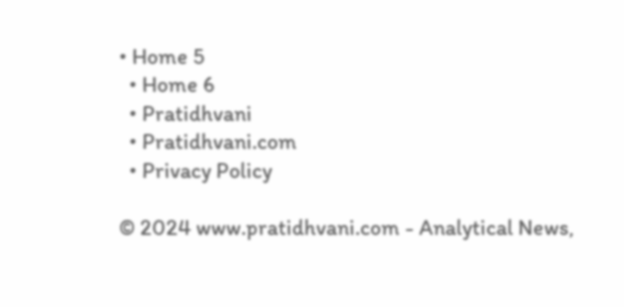• Home 5
  • Home 6
  • Pratidhvani
  • Pratidhvani.com
  • Privacy Policy

© 2024 www.pratidhvani.com - Analytical News,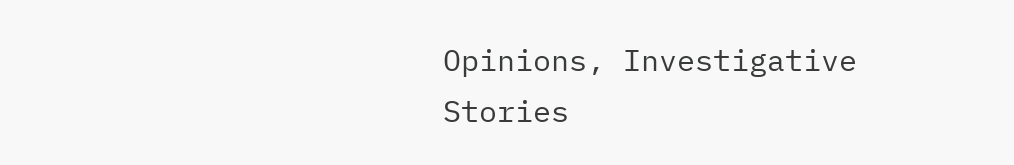Opinions, Investigative Stories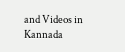and Videos in Kannada